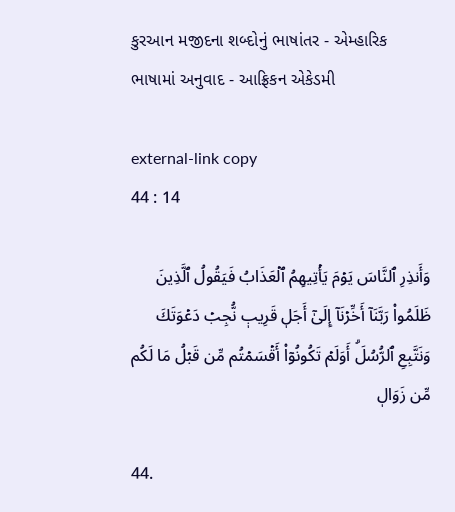કુરઆન મજીદના શબ્દોનું ભાષાંતર - એમ્હારિક ભાષામાં અનુવાદ - આફ્રિકન એકેડમી

external-link copy
44 : 14

وَأَنذِرِ ٱلنَّاسَ يَوۡمَ يَأۡتِيهِمُ ٱلۡعَذَابُ فَيَقُولُ ٱلَّذِينَ ظَلَمُواْ رَبَّنَآ أَخِّرۡنَآ إِلَىٰٓ أَجَلٖ قَرِيبٖ نُّجِبۡ دَعۡوَتَكَ وَنَتَّبِعِ ٱلرُّسُلَۗ أَوَلَمۡ تَكُونُوٓاْ أَقۡسَمۡتُم مِّن قَبۡلُ مَا لَكُم مِّن زَوَالٖ

44.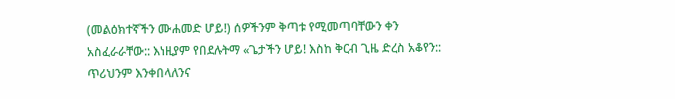(መልዕክተኛችን ሙሐመድ ሆይ!) ሰዎችንም ቅጣቱ የሚመጣባቸውን ቀን አስፈራራቸው:: እነዚያም የበደሉትማ «ጌታችን ሆይ! እስከ ቅርብ ጊዜ ድረስ አቆየን:: ጥሪህንም እንቀበላለንና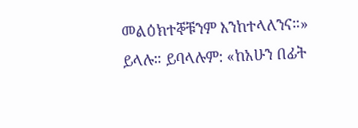መልዕክተኞቹንም እንከተላለንና።» ይላሉ። ይባላሉም: «ከአሁን በፊት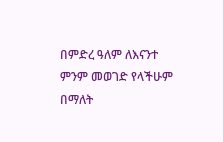በምድረ ዓለም ለእናንተ ምንም መወገድ የላችሁም በማለት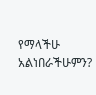የማላችሁ አልነበራችሁምን?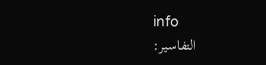info
التفاسير: